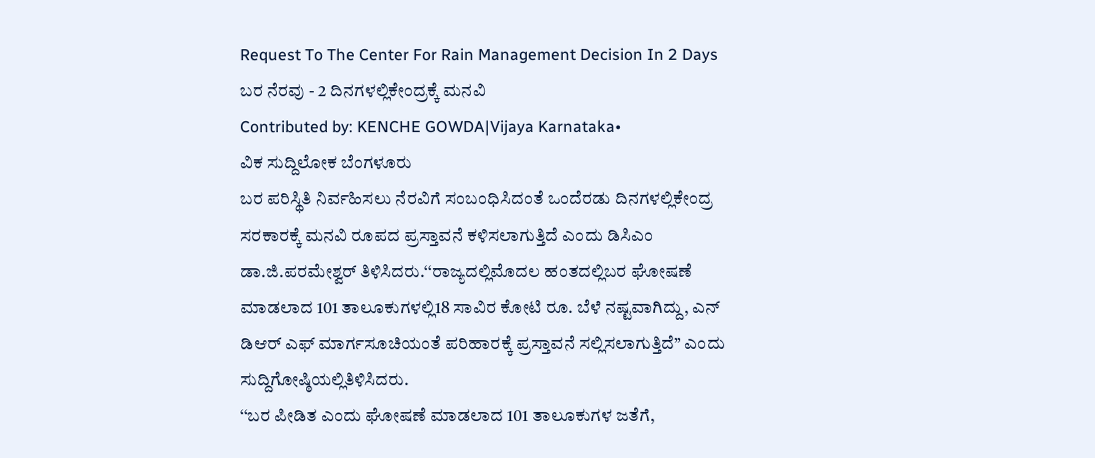Request To The Center For Rain Management Decision In 2 Days
ಬರ ನೆರವು - 2 ದಿನಗಳಲ್ಲಿಕೇಂದ್ರಕ್ಕೆ ಮನವಿ
Contributed by: KENCHE GOWDA|Vijaya Karnataka•
ವಿಕ ಸುದ್ದಿಲೋಕ ಬೆಂಗಳೂರು
ಬರ ಪರಿಸ್ಥಿತಿ ನಿರ್ವಹಿಸಲು ನೆರವಿಗೆ ಸಂಬಂಧಿಸಿದಂತೆ ಒಂದೆರಡು ದಿನಗಳಲ್ಲಿಕೇಂದ್ರ ಸರಕಾರಕ್ಕೆ ಮನವಿ ರೂಪದ ಪ್ರಸ್ತಾವನೆ ಕಳಿಸಲಾಗುತ್ತಿದೆ ಎಂದು ಡಿಸಿಎಂ ಡಾ.ಜಿ.ಪರಮೇಶ್ವರ್ ತಿಳಿಸಿದರು.‘‘ರಾಜ್ಯದಲ್ಲಿಮೊದಲ ಹಂತದಲ್ಲಿಬರ ಘೋಷಣೆ ಮಾಡಲಾದ 101 ತಾಲೂಕುಗಳಲ್ಲಿ18 ಸಾವಿರ ಕೋಟಿ ರೂ. ಬೆಳೆ ನಷ್ಟವಾಗಿದ್ದು, ಎನ್ ಡಿಆರ್ ಎಫ್ ಮಾರ್ಗಸೂಚಿಯಂತೆ ಪರಿಹಾರಕ್ಕೆ ಪ್ರಸ್ತಾವನೆ ಸಲ್ಲಿಸಲಾಗುತ್ತಿದೆ’’ ಎಂದು ಸುದ್ದಿಗೋಷ್ಠಿಯಲ್ಲಿತಿಳಿಸಿದರು.
‘‘ಬರ ಪೀಡಿತ ಎಂದು ಘೋಷಣೆ ಮಾಡಲಾದ 101 ತಾಲೂಕುಗಳ ಜತೆಗೆ,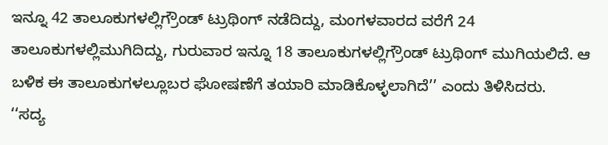ಇನ್ನೂ 42 ತಾಲೂಕುಗಳಲ್ಲಿಗ್ರೌಂಡ್ ಟ್ರುಥಿಂಗ್ ನಡೆದಿದ್ದು, ಮಂಗಳವಾರದ ವರೆಗೆ 24 ತಾಲೂಕುಗಳಲ್ಲಿಮುಗಿದಿದ್ದು, ಗುರುವಾರ ಇನ್ನೂ 18 ತಾಲೂಕುಗಳಲ್ಲಿಗ್ರೌಂಡ್ ಟ್ರುಥಿಂಗ್ ಮುಗಿಯಲಿದೆ. ಆ ಬಳಿಕ ಈ ತಾಲೂಕುಗಳಲ್ಲೂಬರ ಘೋಷಣೆಗೆ ತಯಾರಿ ಮಾಡಿಕೊಳ್ಳಲಾಗಿದೆ’’ ಎಂದು ತಿಳಿಸಿದರು.
‘‘ಸದ್ಯ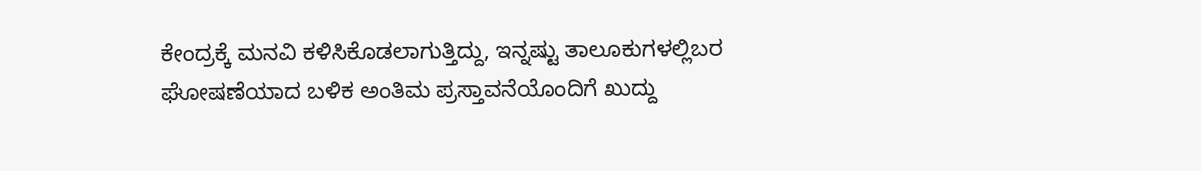ಕೇಂದ್ರಕ್ಕೆ ಮನವಿ ಕಳಿಸಿಕೊಡಲಾಗುತ್ತಿದ್ದು, ಇನ್ನಷ್ಟು ತಾಲೂಕುಗಳಲ್ಲಿಬರ ಘೋಷಣೆಯಾದ ಬಳಿಕ ಅಂತಿಮ ಪ್ರಸ್ತಾವನೆಯೊಂದಿಗೆ ಖುದ್ದು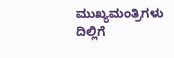ಮುಖ್ಯಮಂತ್ರಿಗಳು ದಿಲ್ಲಿಗೆ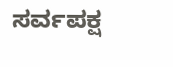ಸರ್ವಪಕ್ಷ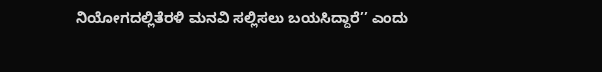ನಿಯೋಗದಲ್ಲಿತೆರಳಿ ಮನವಿ ಸಲ್ಲಿಸಲು ಬಯಸಿದ್ದಾರೆ’’ ಎಂದು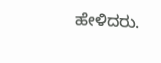ಹೇಳಿದರು.